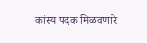कांस्य पदक मिळवणारे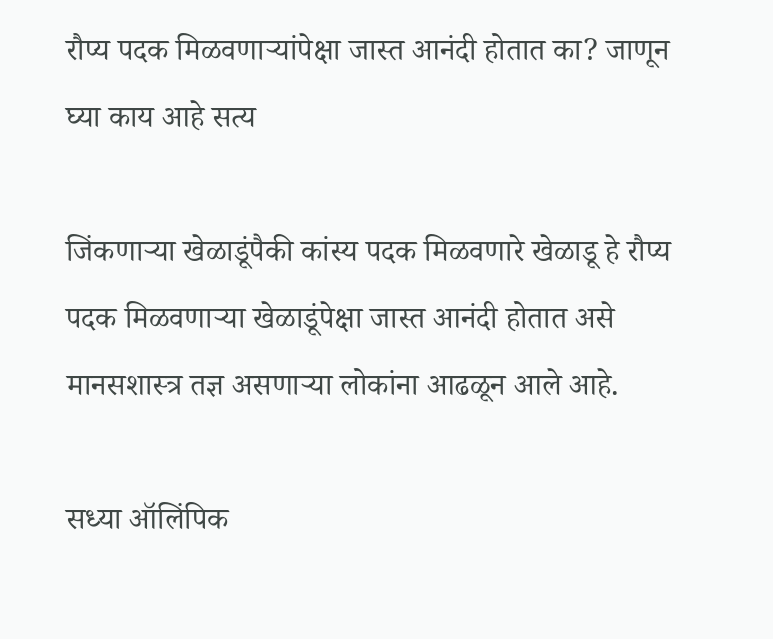रौप्य पदक मिळवणाऱ्यांपेक्षा जास्त आनंदी होतात का? जाणून घ्या काय आहे सत्य

जिंकणाऱ्या खेळाडूंपैकी कांस्य पदक मिळवणारे खेळाडू हे रौप्य पदक मिळवणाऱ्या खेळाडूंपेक्षा जास्त आनंदी होतात असे मानसशास्त्र तज्ञ असणाऱ्या लोकांना आढळून आले आहे.

सध्या ऑलिंपिक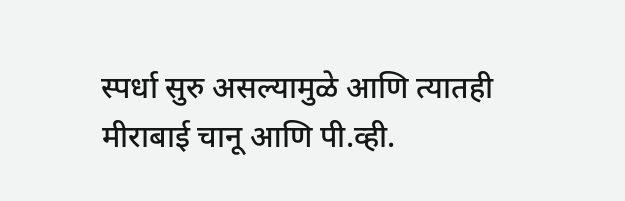स्पर्धा सुरु असल्यामुळे आणि त्यातही मीराबाई चानू आणि पी.व्ही.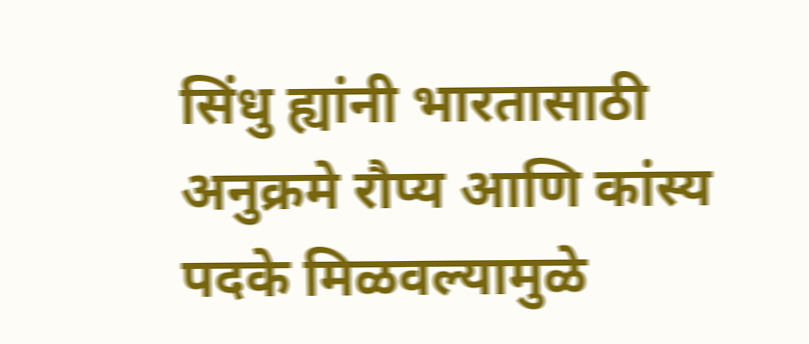सिंधु ह्यांनी भारतासाठी अनुक्रमे रौप्य आणि कांस्य पदके मिळवल्यामुळे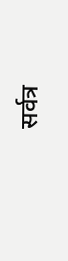सर्वत्र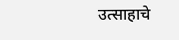उत्साहाचे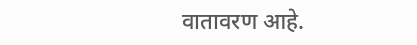वातावरण आहे.